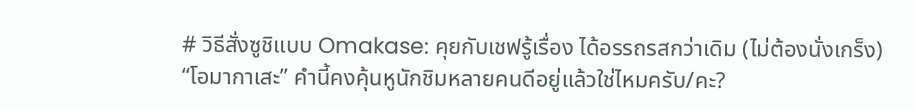# วิธีสั่งซูชิแบบ Omakase: คุยกับเชฟรู้เรื่อง ได้อรรถรสกว่าเดิม (ไม่ต้องนั่งเกร็ง)
“โอมากาเสะ” คำนี้คงคุ้นหูนักชิมหลายคนดีอยู่แล้วใช่ไหมครับ/คะ?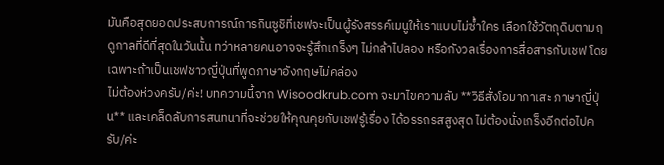มันคือสุดยอดประสบการณ์การกินซูชิที่เชฟจะเป็นผู้รังสรรค์เมนูให้เราแบบไม่ซ้ำใคร เลือกใช้วัตถุดิบตามฤดูกาลที่ดีที่สุดในวันนั้น ทว่าหลายคนอาจจะรู้สึกเกร็งๆ ไม่กล้าไปลอง หรือกังวลเรื่องการสื่อสารกับเชฟ โดยเฉพาะถ้าเป็นเชฟชาวญี่ปุ่นที่พูดภาษาอังกฤษไม่คล่อง
ไม่ต้องห่วงครับ/ค่ะ! บทความนี้จาก Wisoodkrub.com จะมาไขความลับ **วิธีสั่งโอมากาเสะ ภาษาญี่ปุ่น** และเคล็ดลับการสนทนาที่จะช่วยให้คุณคุยกับเชฟรู้เรื่อง ได้อรรถรสสูงสุด ไม่ต้องนั่งเกร็งอีกต่อไปครับ/ค่ะ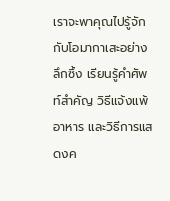เราจะพาคุณไปรู้จักกับโอมากาเสะอย่างลึกซึ้ง เรียนรู้คำศัพท์สำคัญ วิธีแจ้งแพ้อาหาร และวิธีการแสดงค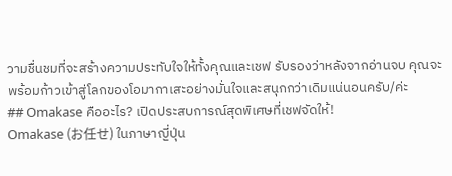วามชื่นชมที่จะสร้างความประทับใจให้ทั้งคุณและเชฟ รับรองว่าหลังจากอ่านจบ คุณจะพร้อมก้าวเข้าสู่โลกของโอมากาเสะอย่างมั่นใจและสนุกกว่าเดิมแน่นอนครับ/ค่ะ
## Omakase คืออะไร? เปิดประสบการณ์สุดพิเศษที่เชฟจัดให้!
Omakase (お任せ) ในภาษาญี่ปุ่น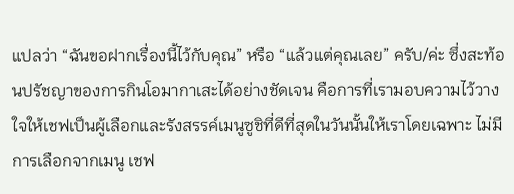แปลว่า “ฉันขอฝากเรื่องนี้ไว้กับคุณ” หรือ “แล้วแต่คุณเลย” ครับ/ค่ะ ซึ่งสะท้อนปรัชญาของการกินโอมากาเสะได้อย่างชัดเจน คือการที่เรามอบความไว้วางใจให้เชฟเป็นผู้เลือกและรังสรรค์เมนูซูชิที่ดีที่สุดในวันนั้นให้เราโดยเฉพาะ ไม่มีการเลือกจากเมนู เชฟ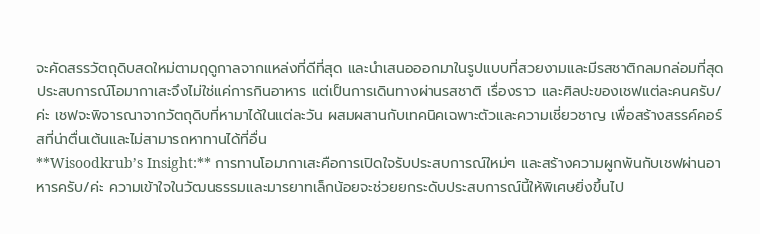จะคัดสรรวัตถุดิบสดใหม่ตามฤดูกาลจากแหล่งที่ดีที่สุด และนำเสนอออกมาในรูปแบบที่สวยงามและมีรสชาติกลมกล่อมที่สุด
ประสบการณ์โอมากาเสะจึงไม่ใช่แค่การกินอาหาร แต่เป็นการเดินทางผ่านรสชาติ เรื่องราว และศิลปะของเชฟแต่ละคนครับ/ค่ะ เชฟจะพิจารณาจากวัตถุดิบที่หามาได้ในแต่ละวัน ผสมผสานกับเทคนิคเฉพาะตัวและความเชี่ยวชาญ เพื่อสร้างสรรค์คอร์สที่น่าตื่นเต้นและไม่สามารถหาทานได้ที่อื่น
**Wisoodkrub’s Insight:** การทานโอมากาเสะคือการเปิดใจรับประสบการณ์ใหม่ๆ และสร้างความผูกพันกับเชฟผ่านอาหารครับ/ค่ะ ความเข้าใจในวัฒนธรรมและมารยาทเล็กน้อยจะช่วยยกระดับประสบการณ์นี้ให้พิเศษยิ่งขึ้นไป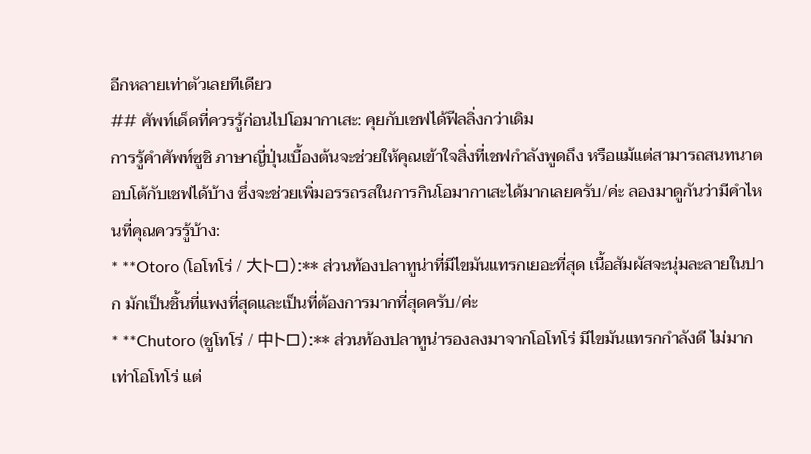อีกหลายเท่าตัวเลยทีเดียว
## ศัพท์เด็ดที่ควรรู้ก่อนไปโอมากาเสะ: คุยกับเชฟได้ฟีลลิ่งกว่าเดิม
การรู้คำศัพท์ซูชิ ภาษาญี่ปุ่นเบื้องต้นจะช่วยให้คุณเข้าใจสิ่งที่เชฟกำลังพูดถึง หรือแม้แต่สามารถสนทนาตอบโต้กับเชฟได้บ้าง ซึ่งจะช่วยเพิ่มอรรถรสในการกินโอมากาเสะได้มากเลยครับ/ค่ะ ลองมาดูกันว่ามีคำไหนที่คุณควรรู้บ้าง:
* **Otoro (โอโทโร่ / 大トロ):** ส่วนท้องปลาทูน่าที่มีไขมันแทรกเยอะที่สุด เนื้อสัมผัสจะนุ่มละลายในปาก มักเป็นชิ้นที่แพงที่สุดและเป็นที่ต้องการมากที่สุดครับ/ค่ะ
* **Chutoro (ชูโทโร่ / 中トロ):** ส่วนท้องปลาทูน่ารองลงมาจากโอโทโร่ มีไขมันแทรกกำลังดี ไม่มากเท่าโอโทโร่ แต่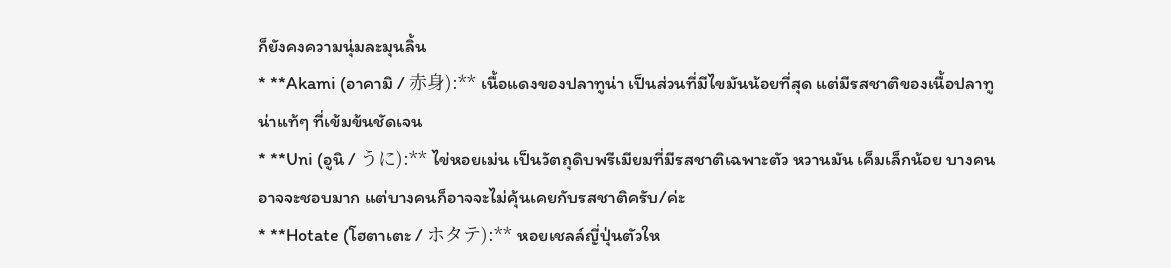ก็ยังคงความนุ่มละมุนลิ้น
* **Akami (อาคามิ / 赤身):** เนื้อแดงของปลาทูน่า เป็นส่วนที่มีไขมันน้อยที่สุด แต่มีรสชาติของเนื้อปลาทูน่าแท้ๆ ที่เข้มข้นชัดเจน
* **Uni (อูนิ / うに):** ไข่หอยเม่น เป็นวัตถุดิบพรีเมียมที่มีรสชาติเฉพาะตัว หวานมัน เค็มเล็กน้อย บางคนอาจจะชอบมาก แต่บางคนก็อาจจะไม่คุ้นเคยกับรสชาติครับ/ค่ะ
* **Hotate (โฮตาเตะ / ホタテ):** หอยเชลล์ญี่ปุ่นตัวให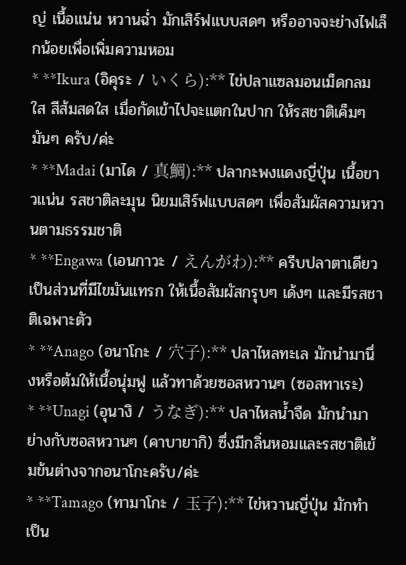ญ่ เนื้อแน่น หวานฉ่ำ มักเสิร์ฟแบบสดๆ หรืออาจจะย่างไฟเล็กน้อยเพื่อเพิ่มความหอม
* **Ikura (อิคุระ / いくら):** ไข่ปลาแซลมอนเม็ดกลมใส สีส้มสดใส เมื่อกัดเข้าไปจะแตกในปาก ให้รสชาติเค็มๆ มันๆ ครับ/ค่ะ
* **Madai (มาได / 真鯛):** ปลากะพงแดงญี่ปุ่น เนื้อขาวแน่น รสชาติละมุน นิยมเสิร์ฟแบบสดๆ เพื่อสัมผัสความหวานตามธรรมชาติ
* **Engawa (เอนกาวะ / えんがわ):** ครีบปลาตาเดียว เป็นส่วนที่มีไขมันแทรก ให้เนื้อสัมผัสกรุบๆ เด้งๆ และมีรสชาติเฉพาะตัว
* **Anago (อนาโกะ / 穴子):** ปลาไหลทะเล มักนำมานึ่งหรือต้มให้เนื้อนุ่มฟู แล้วทาด้วยซอสหวานๆ (ซอสทาเระ)
* **Unagi (อุนางิ / うなぎ):** ปลาไหลน้ำจืด มักนำมาย่างกับซอสหวานๆ (คาบายากิ) ซึ่งมีกลิ่นหอมและรสชาติเข้มข้นต่างจากอนาโกะครับ/ค่ะ
* **Tamago (ทามาโกะ / 玉子):** ไข่หวานญี่ปุ่น มักทำเป็น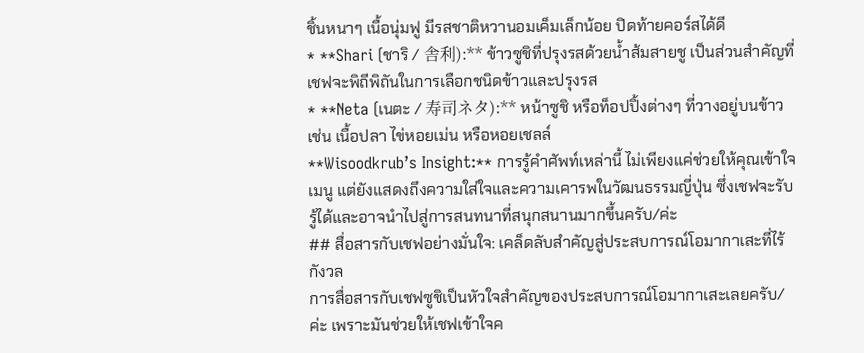ชิ้นหนาๆ เนื้อนุ่มฟู มีรสชาติหวานอมเค็มเล็กน้อย ปิดท้ายคอร์สได้ดี
* **Shari (ชาริ / 舎利):** ข้าวซูชิที่ปรุงรสด้วยน้ำส้มสายชู เป็นส่วนสำคัญที่เชฟจะพิถีพิถันในการเลือกชนิดข้าวและปรุงรส
* **Neta (เนตะ / 寿司ネタ):** หน้าซูชิ หรือท็อปปิ้งต่างๆ ที่วางอยู่บนข้าว เช่น เนื้อปลา ไข่หอยเม่น หรือหอยเชลล์
**Wisoodkrub’s Insight:** การรู้คำศัพท์เหล่านี้ ไม่เพียงแค่ช่วยให้คุณเข้าใจเมนู แต่ยังแสดงถึงความใส่ใจและความเคารพในวัฒนธรรมญี่ปุ่น ซึ่งเชฟจะรับรู้ได้และอาจนำไปสู่การสนทนาที่สนุกสนานมากขึ้นครับ/ค่ะ
## สื่อสารกับเชฟอย่างมั่นใจ: เคล็ดลับสำคัญสู่ประสบการณ์โอมากาเสะที่ไร้กังวล
การสื่อสารกับเชฟซูชิเป็นหัวใจสำคัญของประสบการณ์โอมากาเสะเลยครับ/ค่ะ เพราะมันช่วยให้เชฟเข้าใจค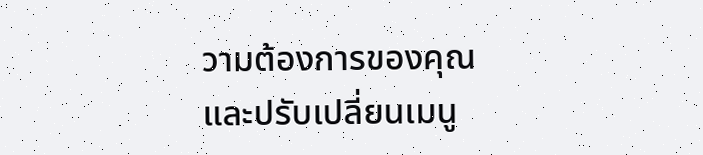วามต้องการของคุณ และปรับเปลี่ยนเมนู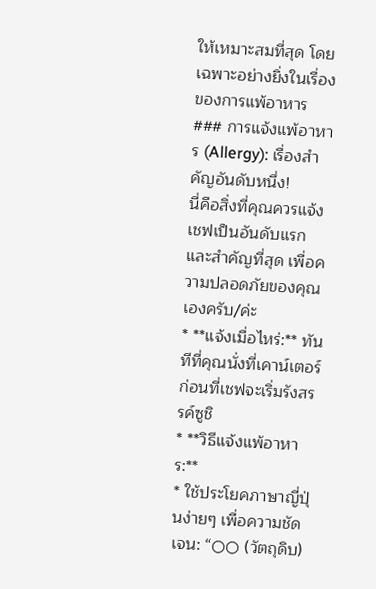ให้เหมาะสมที่สุด โดยเฉพาะอย่างยิ่งในเรื่องของการแพ้อาหาร
### การแจ้งแพ้อาหาร (Allergy): เรื่องสำคัญอันดับหนึ่ง!
นี่คือสิ่งที่คุณควรแจ้งเชฟเป็นอันดับแรกและสำคัญที่สุด เพื่อความปลอดภัยของคุณเองครับ/ค่ะ
* **แจ้งเมื่อไหร่:** ทันทีที่คุณนั่งที่เคาน์เตอร์ ก่อนที่เชฟจะเริ่มรังสรรค์ซูชิ
* **วิธีแจ้งแพ้อาหาร:**
* ใช้ประโยคภาษาญี่ปุ่นง่ายๆ เพื่อความชัดเจน: “○○ (วัตถุดิบ)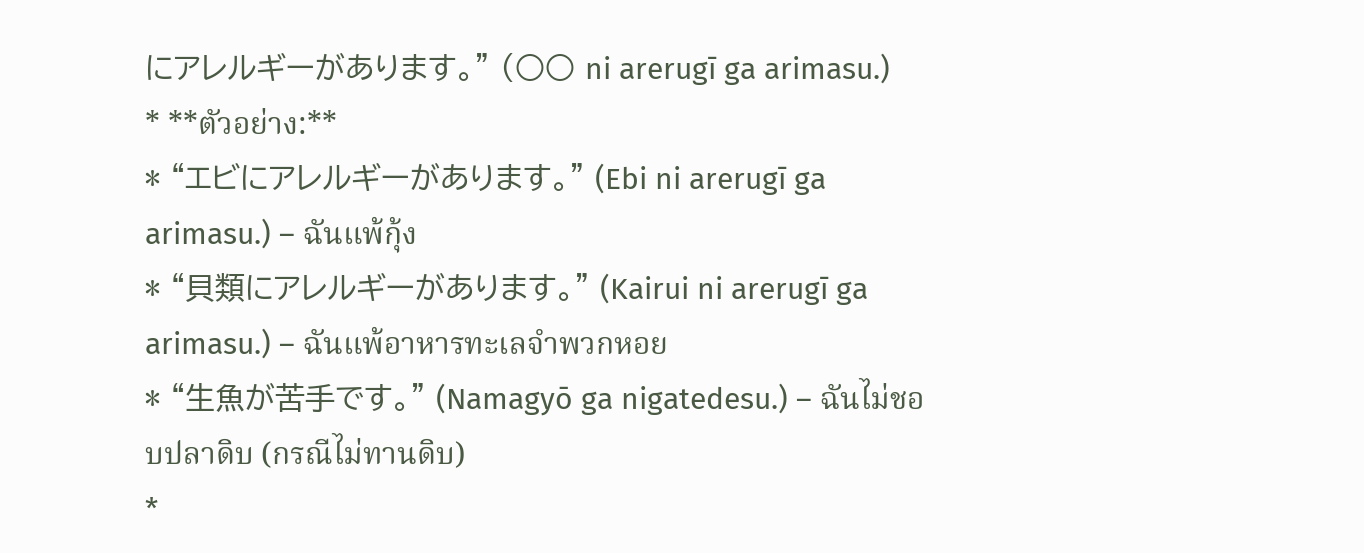にアレルギーがあります。” (○○ ni arerugī ga arimasu.)
* **ตัวอย่าง:**
* “エビにアレルギーがあります。” (Ebi ni arerugī ga arimasu.) – ฉันแพ้กุ้ง
* “貝類にアレルギーがあります。” (Kairui ni arerugī ga arimasu.) – ฉันแพ้อาหารทะเลจำพวกหอย
* “生魚が苦手です。” (Namagyō ga nigatedesu.) – ฉันไม่ชอบปลาดิบ (กรณีไม่ทานดิบ)
*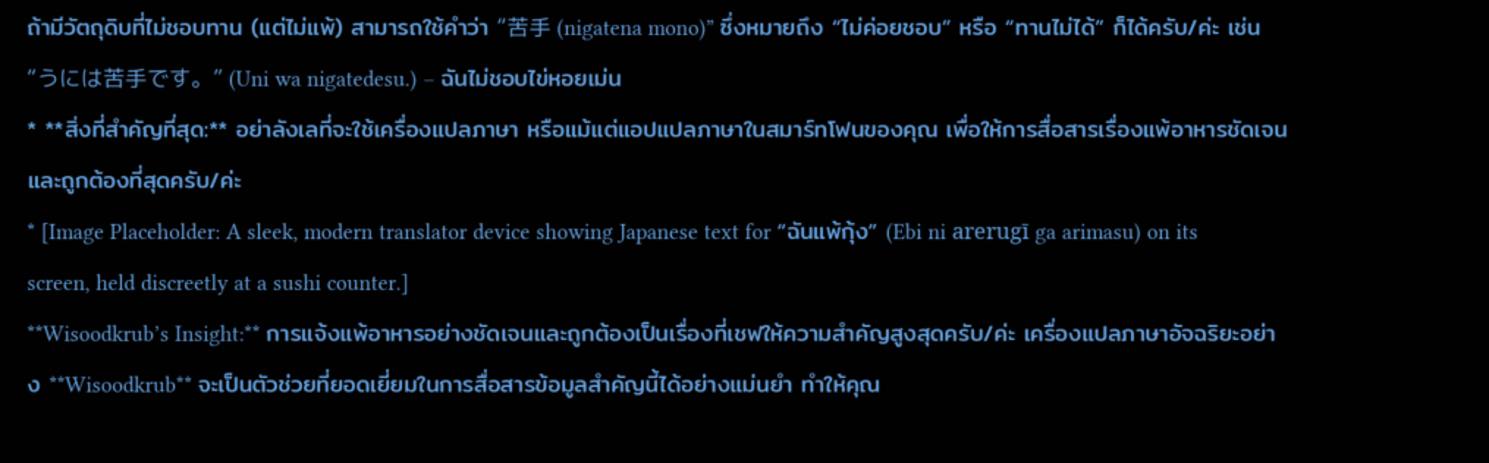ถ้ามีวัตถุดิบที่ไม่ชอบทาน (แต่ไม่แพ้) สามารถใช้คำว่า “苦手 (nigatena mono)” ซึ่งหมายถึง “ไม่ค่อยชอบ” หรือ “ทานไม่ได้” ก็ได้ครับ/ค่ะ เช่น “うには苦手です。” (Uni wa nigatedesu.) – ฉันไม่ชอบไข่หอยเม่น
* **สิ่งที่สำคัญที่สุด:** อย่าลังเลที่จะใช้เครื่องแปลภาษา หรือแม้แต่แอปแปลภาษาในสมาร์ทโฟนของคุณ เพื่อให้การสื่อสารเรื่องแพ้อาหารชัดเจนและถูกต้องที่สุดครับ/ค่ะ
* [Image Placeholder: A sleek, modern translator device showing Japanese text for “ฉันแพ้กุ้ง” (Ebi ni arerugī ga arimasu) on its screen, held discreetly at a sushi counter.]
**Wisoodkrub’s Insight:** การแจ้งแพ้อาหารอย่างชัดเจนและถูกต้องเป็นเรื่องที่เชฟให้ความสำคัญสูงสุดครับ/ค่ะ เครื่องแปลภาษาอัจฉริยะอย่าง **Wisoodkrub** จะเป็นตัวช่วยที่ยอดเยี่ยมในการสื่อสารข้อมูลสำคัญนี้ได้อย่างแม่นยำ ทำให้คุณ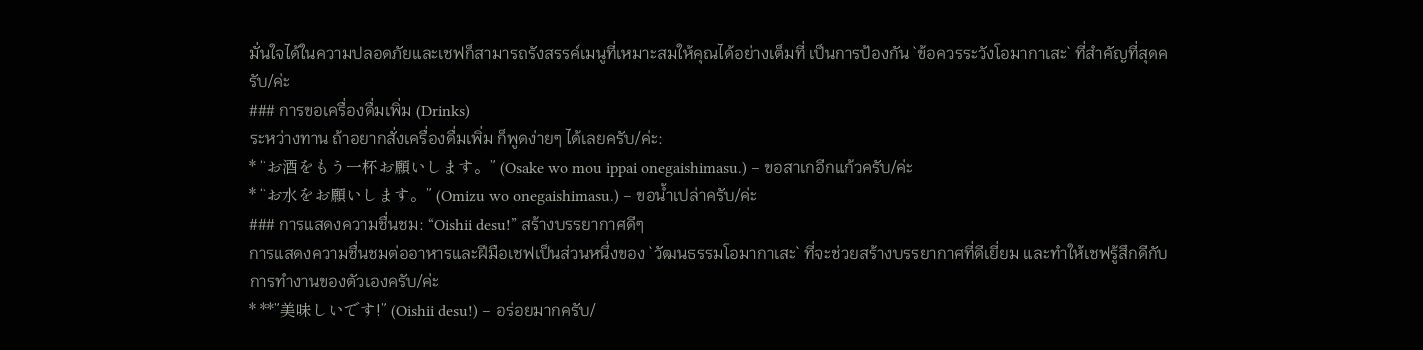มั่นใจได้ในความปลอดภัยและเชฟก็สามารถรังสรรค์เมนูที่เหมาะสมให้คุณได้อย่างเต็มที่ เป็นการป้องกัน `ข้อควรระวังโอมากาเสะ` ที่สำคัญที่สุดครับ/ค่ะ
### การขอเครื่องดื่มเพิ่ม (Drinks)
ระหว่างทาน ถ้าอยากสั่งเครื่องดื่มเพิ่ม ก็พูดง่ายๆ ได้เลยครับ/ค่ะ:
* “お酒をもう一杯お願いします。” (Osake wo mou ippai onegaishimasu.) – ขอสาเกอีกแก้วครับ/ค่ะ
* “お水をお願いします。” (Omizu wo onegaishimasu.) – ขอน้ำเปล่าครับ/ค่ะ
### การแสดงความชื่นชม: “Oishii desu!” สร้างบรรยากาศดีๆ
การแสดงความชื่นชมต่ออาหารและฝีมือเชฟเป็นส่วนหนึ่งของ `วัฒนธรรมโอมากาเสะ` ที่จะช่วยสร้างบรรยากาศที่ดีเยี่ยม และทำให้เชฟรู้สึกดีกับการทำงานของตัวเองครับ/ค่ะ
* **”美味しいです!” (Oishii desu!) – อร่อยมากครับ/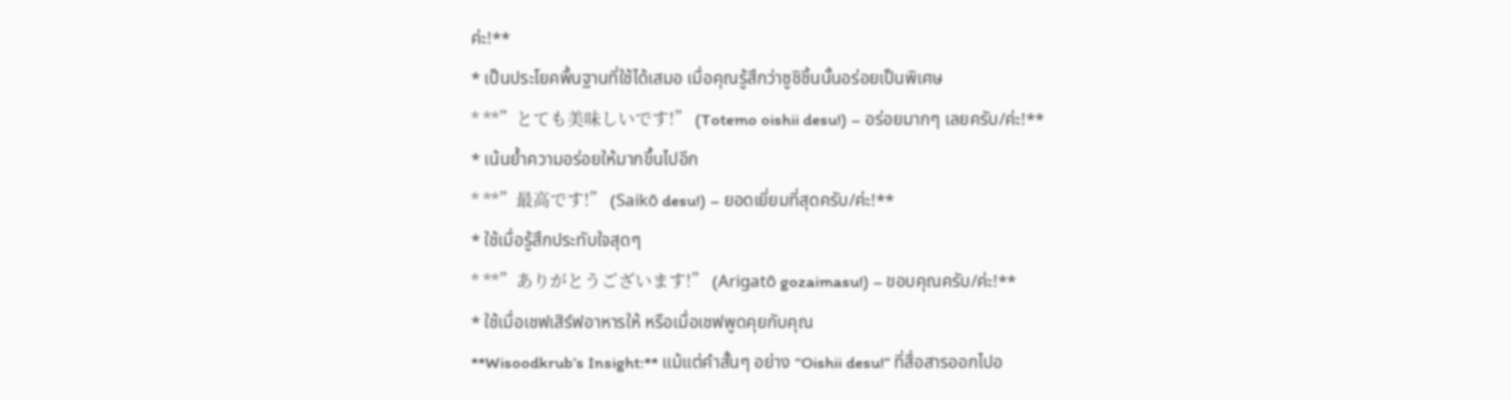ค่ะ!**
* เป็นประโยคพื้นฐานที่ใช้ได้เสมอ เมื่อคุณรู้สึกว่าซูชิชิ้นนั้นอร่อยเป็นพิเศษ
* **”とても美味しいです!” (Totemo oishii desu!) – อร่อยมากๆ เลยครับ/ค่ะ!**
* เน้นย้ำความอร่อยให้มากขึ้นไปอีก
* **”最高です!” (Saikō desu!) – ยอดเยี่ยมที่สุดครับ/ค่ะ!**
* ใช้เมื่อรู้สึกประทับใจสุดๆ
* **”ありがとうございます!” (Arigatō gozaimasu!) – ขอบคุณครับ/ค่ะ!**
* ใช้เมื่อเชฟเสิร์ฟอาหารให้ หรือเมื่อเชฟพูดคุยกับคุณ
**Wisoodkrub’s Insight:** แม้แต่คำสั้นๆ อย่าง “Oishii desu!” ที่สื่อสารออกไปอ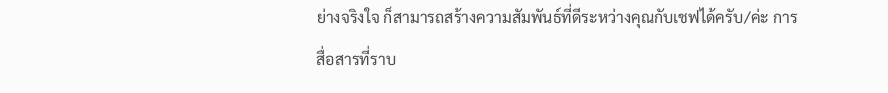ย่างจริงใจ ก็สามารถสร้างความสัมพันธ์ที่ดีระหว่างคุณกับเชฟได้ครับ/ค่ะ การสื่อสารที่ราบ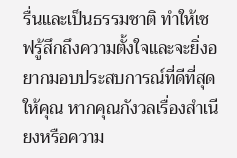รื่นและเป็นธรรมชาติ ทำให้เชฟรู้สึกถึงความตั้งใจและจะยิ่งอยากมอบประสบการณ์ที่ดีที่สุดให้คุณ หากคุณกังวลเรื่องสำเนียงหรือความ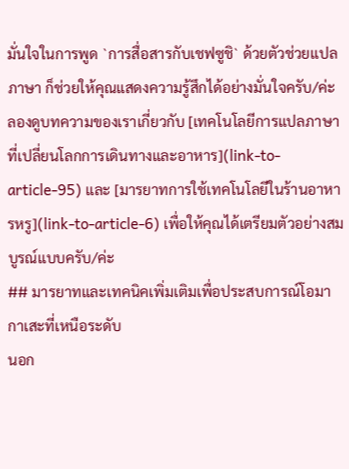มั่นใจในการพูด `การสื่อสารกับเชฟซูชิ` ด้วยตัวช่วยแปลภาษา ก็ช่วยให้คุณแสดงความรู้สึกได้อย่างมั่นใจครับ/ค่ะ ลองดูบทความของเราเกี่ยวกับ [เทคโนโลยีการแปลภาษาที่เปลี่ยนโลกการเดินทางและอาหาร](link-to-article-95) และ [มารยาทการใช้เทคโนโลยีในร้านอาหารหรู](link-to-article-6) เพื่อให้คุณได้เตรียมตัวอย่างสมบูรณ์แบบครับ/ค่ะ
## มารยาทและเทคนิคเพิ่มเติมเพื่อประสบการณ์โอมากาเสะที่เหนือระดับ
นอก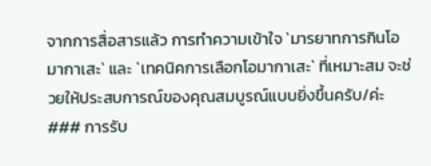จากการสื่อสารแล้ว การทำความเข้าใจ `มารยาทการกินโอมากาเสะ` และ `เทคนิคการเลือกโอมากาเสะ` ที่เหมาะสม จะช่วยให้ประสบการณ์ของคุณสมบูรณ์แบบยิ่งขึ้นครับ/ค่ะ
### การรับ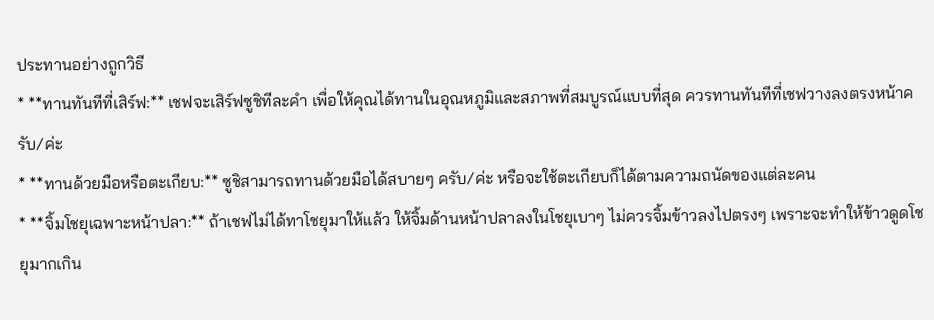ประทานอย่างถูกวิธี
* **ทานทันทีที่เสิร์ฟ:** เชฟจะเสิร์ฟซูชิทีละคำ เพื่อให้คุณได้ทานในอุณหภูมิและสภาพที่สมบูรณ์แบบที่สุด ควรทานทันทีที่เชฟวางลงตรงหน้าครับ/ค่ะ
* **ทานด้วยมือหรือตะเกียบ:** ซูชิสามารถทานด้วยมือได้สบายๆ ครับ/ค่ะ หรือจะใช้ตะเกียบก็ได้ตามความถนัดของแต่ละคน
* **จิ้มโชยุเฉพาะหน้าปลา:** ถ้าเชฟไม่ได้ทาโชยุมาให้แล้ว ให้จิ้มด้านหน้าปลาลงในโชยุเบาๆ ไม่ควรจิ้มข้าวลงไปตรงๆ เพราะจะทำให้ข้าวดูดโชยุมากเกิน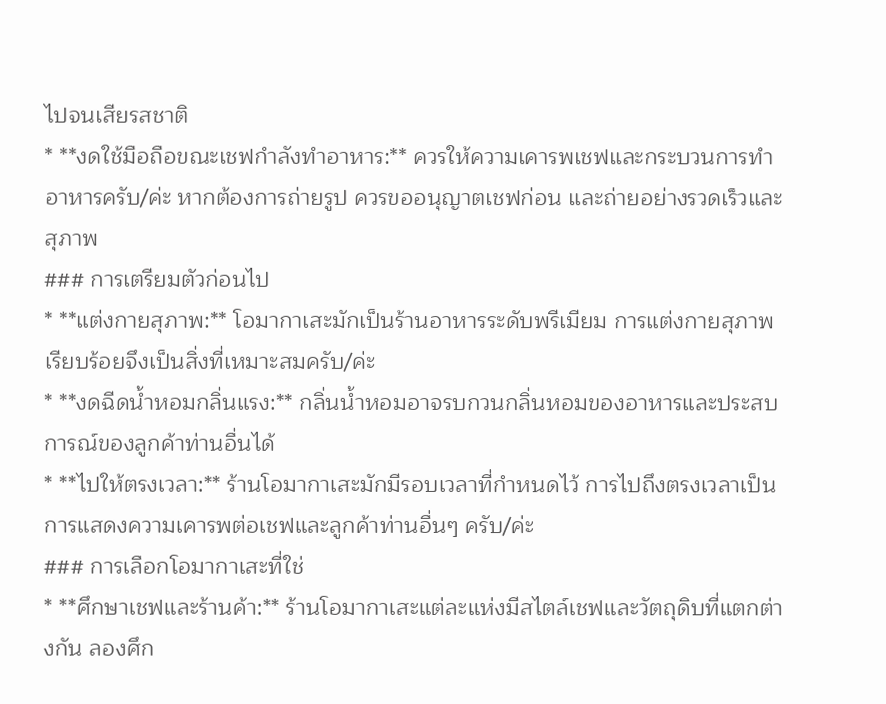ไปจนเสียรสชาติ
* **งดใช้มือถือขณะเชฟกำลังทำอาหาร:** ควรให้ความเคารพเชฟและกระบวนการทำอาหารครับ/ค่ะ หากต้องการถ่ายรูป ควรขออนุญาตเชฟก่อน และถ่ายอย่างรวดเร็วและสุภาพ
### การเตรียมตัวก่อนไป
* **แต่งกายสุภาพ:** โอมากาเสะมักเป็นร้านอาหารระดับพรีเมียม การแต่งกายสุภาพเรียบร้อยจึงเป็นสิ่งที่เหมาะสมครับ/ค่ะ
* **งดฉีดน้ำหอมกลิ่นแรง:** กลิ่นน้ำหอมอาจรบกวนกลิ่นหอมของอาหารและประสบการณ์ของลูกค้าท่านอื่นได้
* **ไปให้ตรงเวลา:** ร้านโอมากาเสะมักมีรอบเวลาที่กำหนดไว้ การไปถึงตรงเวลาเป็นการแสดงความเคารพต่อเชฟและลูกค้าท่านอื่นๆ ครับ/ค่ะ
### การเลือกโอมากาเสะที่ใช่
* **ศึกษาเชฟและร้านค้า:** ร้านโอมากาเสะแต่ละแห่งมีสไตล์เชฟและวัตถุดิบที่แตกต่างกัน ลองศึก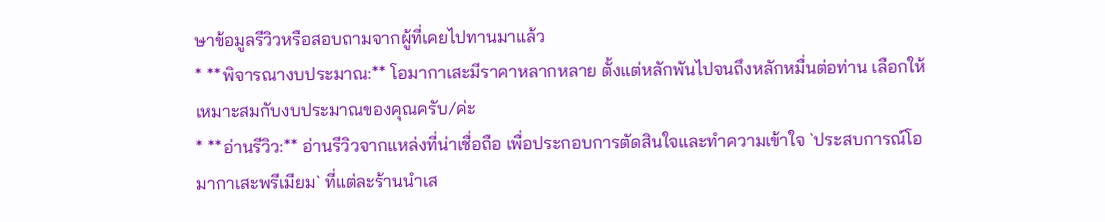ษาข้อมูลรีวิวหรือสอบถามจากผู้ที่เคยไปทานมาแล้ว
* **พิจารณางบประมาณ:** โอมากาเสะมีราคาหลากหลาย ตั้งแต่หลักพันไปจนถึงหลักหมื่นต่อท่าน เลือกให้เหมาะสมกับงบประมาณของคุณครับ/ค่ะ
* **อ่านรีวิว:** อ่านรีวิวจากแหล่งที่น่าเชื่อถือ เพื่อประกอบการตัดสินใจและทำความเข้าใจ `ประสบการณ์โอมากาเสะพรีเมียม` ที่แต่ละร้านนำเส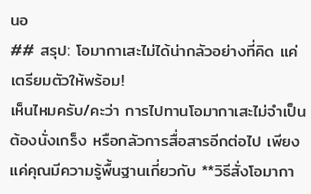นอ
## สรุป: โอมากาเสะไม่ได้น่ากลัวอย่างที่คิด แค่เตรียมตัวให้พร้อม!
เห็นไหมครับ/คะว่า การไปทานโอมากาเสะไม่จำเป็นต้องนั่งเกร็ง หรือกลัวการสื่อสารอีกต่อไป เพียงแค่คุณมีความรู้พื้นฐานเกี่ยวกับ **วิธีสั่งโอมากา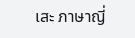เสะ ภาษาญี่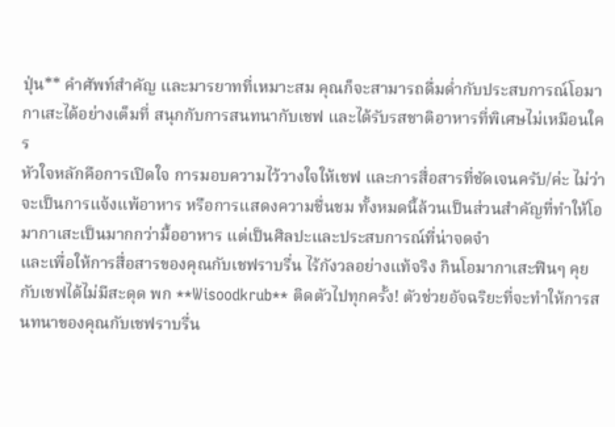ปุ่น** คำศัพท์สำคัญ และมารยาทที่เหมาะสม คุณก็จะสามารถดื่มด่ำกับประสบการณ์โอมากาเสะได้อย่างเต็มที่ สนุกกับการสนทนากับเชฟ และได้รับรสชาติอาหารที่พิเศษไม่เหมือนใคร
หัวใจหลักคือการเปิดใจ การมอบความไว้วางใจให้เชฟ และการสื่อสารที่ชัดเจนครับ/ค่ะ ไม่ว่าจะเป็นการแจ้งแพ้อาหาร หรือการแสดงความชื่นชม ทั้งหมดนี้ล้วนเป็นส่วนสำคัญที่ทำให้โอมากาเสะเป็นมากกว่ามื้ออาหาร แต่เป็นศิลปะและประสบการณ์ที่น่าจดจำ
และเพื่อให้การสื่อสารของคุณกับเชฟราบรื่น ไร้กังวลอย่างแท้จริง กินโอมากาเสะฟินๆ คุยกับเชฟได้ไม่มีสะดุด พก **Wisoodkrub** ติดตัวไปทุกครั้ง! ตัวช่วยอัจฉริยะที่จะทำให้การสนทนาของคุณกับเชฟราบรื่น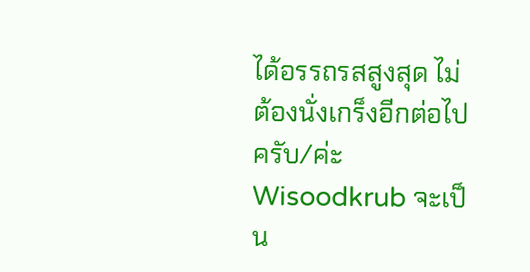ได้อรรถรสสูงสุด ไม่ต้องนั่งเกร็งอีกต่อไปครับ/ค่ะ Wisoodkrub จะเป็น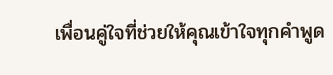เพื่อนคู่ใจที่ช่วยให้คุณเข้าใจทุกคำพูด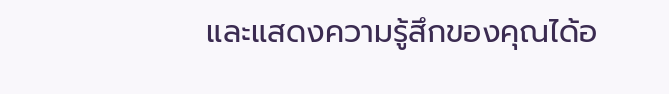และแสดงความรู้สึกของคุณได้อ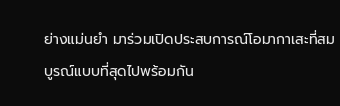ย่างแม่นยำ มาร่วมเปิดประสบการณ์โอมากาเสะที่สมบูรณ์แบบที่สุดไปพร้อมกัน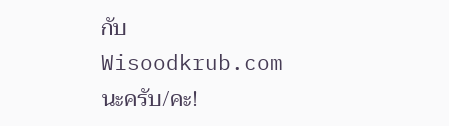กับ Wisoodkrub.com นะครับ/คะ!